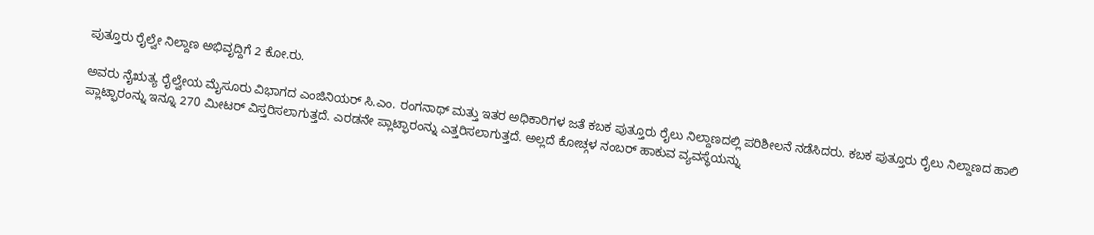ಪುತ್ತೂರು ರೈಲ್ವೇ ನಿಲ್ದಾಣ ಅಭಿವೃದ್ದಿಗೆ 2 ಕೋ.ರು.

ಅವರು ನೈಋತ್ಯ ರೈಲ್ವೇಯ ಮೈಸೂರು ವಿಭಾಗದ ಎಂಜಿನಿಯರ್ ಸಿ.ಎಂ. ರಂಗನಾಥ್ ಮತ್ತು ಇತರ ಅಧಿಕಾರಿಗಳ ಜತೆ ಕಬಕ ಪುತ್ತೂರು ರೈಲು ನಿಲ್ದಾಣದಲ್ಲಿ ಪರಿಶೀಲನೆ ನಡೆಸಿದರು. ಕಬಕ ಪುತ್ತೂರು ರೈಲು ನಿಲ್ದಾಣದ ಹಾಲಿ ಪ್ಲಾಟ್ಫಾರಂನ್ನು ಇನ್ನೂ 270 ಮೀಟರ್ ವಿಸ್ತರಿಸಲಾಗುತ್ತದೆ. ಎರಡನೇ ಪ್ಲಾಟ್ಫಾರಂನ್ನು ಎತ್ತರಿಸಲಾಗುತ್ತದೆ. ಅಲ್ಲದೆ ಕೋಚ್ಗಳ ನಂಬರ್ ಹಾಕುವ ವ್ಯವಸ್ಥೆಯನ್ನು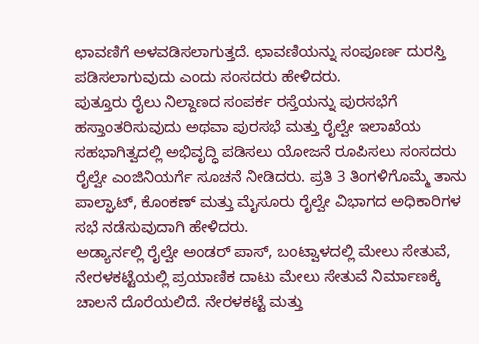ಛಾವಣಿಗೆ ಅಳವಡಿಸಲಾಗುತ್ತದೆ. ಛಾವಣಿಯನ್ನು ಸಂಪೂರ್ಣ ದುರಸ್ತಿ ಪಡಿಸಲಾಗುವುದು ಎಂದು ಸಂಸದರು ಹೇಳಿದರು.
ಪುತ್ತೂರು ರೈಲು ನಿಲ್ದಾಣದ ಸಂಪರ್ಕ ರಸ್ತೆಯನ್ನು ಪುರಸಭೆಗೆ ಹಸ್ತಾಂತರಿಸುವುದು ಅಥವಾ ಪುರಸಭೆ ಮತ್ತು ರೈಲ್ವೇ ಇಲಾಖೆಯ ಸಹಭಾಗಿತ್ವದಲ್ಲಿ ಅಭಿವೃದ್ಧಿ ಪಡಿಸಲು ಯೋಜನೆ ರೂಪಿಸಲು ಸಂಸದರು ರೈಲ್ವೇ ಎಂಜಿನಿಯರ್ಗೆ ಸೂಚನೆ ನೀಡಿದರು. ಪ್ರತಿ 3 ತಿಂಗಳಿಗೊಮ್ಮೆ ತಾನು ಪಾಲ್ಘಾಟ್, ಕೊಂಕಣ್ ಮತ್ತು ಮೈಸೂರು ರೈಲ್ವೇ ವಿಭಾಗದ ಅಧಿಕಾರಿಗಳ ಸಭೆ ನಡೆಸುವುದಾಗಿ ಹೇಳಿದರು.
ಅಡ್ಯಾರ್ನಲ್ಲಿ ರೈಲ್ವೇ ಅಂಡರ್ ಪಾಸ್, ಬಂಟ್ವಾಳದಲ್ಲಿ ಮೇಲು ಸೇತುವೆ, ನೇರಳಕಟ್ಟೆಯಲ್ಲಿ ಪ್ರಯಾಣಿಕ ದಾಟು ಮೇಲು ಸೇತುವೆ ನಿರ್ಮಾಣಕ್ಕೆ ಚಾಲನೆ ದೊರೆಯಲಿದೆ. ನೇರಳಕಟ್ಟೆ ಮತ್ತು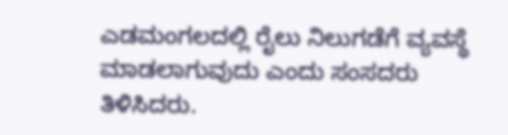ಎಡಮಂಗಲದಲ್ಲಿ ರೈಲು ನಿಲುಗಡೆಗೆ ವ್ಯವಸ್ಥೆ ಮಾಡಲಾಗುವುದು ಎಂದು ಸಂಸದರು ತಿಳಿಸಿದರು.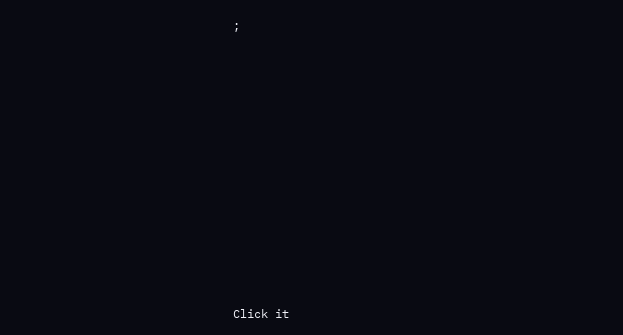;











Click it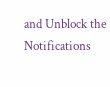and Unblock the Notifications